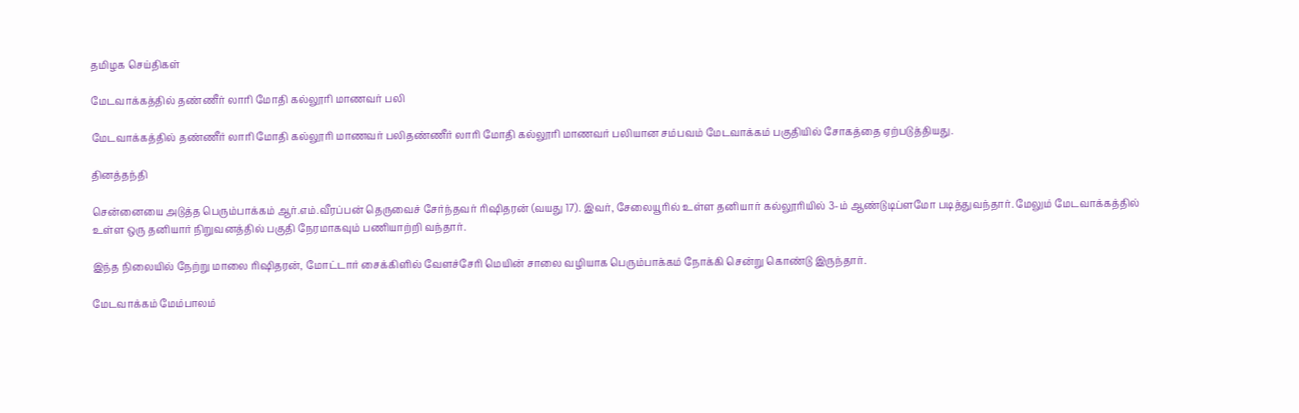தமிழக செய்திகள்

மேடவாக்கத்தில் தண்ணீர் லாரி மோதி கல்லூரி மாணவர் பலி

மேடவாக்கத்தில் தண்ணீர் லாரி மோதி கல்லூரி மாணவர் பலிதண்ணீர் லாரி மோதி கல்லூரி மாணவர் பலியான சம்பவம் மேடவாக்கம் பகுதியில் சோகத்தை ஏற்படுத்தியது.

தினத்தந்தி

சென்னையை அடுத்த பெரும்பாக்கம் ஆர்.எம்.வீரப்பன் தெருவைச் சேர்ந்தவர் ரிஷிதரன் (வயது 17). இவர், சேலையூரில் உள்ள தனியார் கல்லூரியில் 3-ம் ஆண்டுடிப்ளமோ படித்துவந்தார். மேலும் மேடவாக்கத்தில் உள்ள ஒரு தனியார் நிறுவனத்தில் பகுதி நேரமாகவும் பணியாற்றி வந்தார்.

இந்த நிலையில் நேற்று மாலை ரிஷிதரன், மோட்டார் சைக்கிளில் வேளச்சேரி மெயின் சாலை வழியாக பெரும்பாக்கம் நோக்கி சென்று கொண்டு இருந்தார்.

மேடவாக்கம் மேம்பாலம்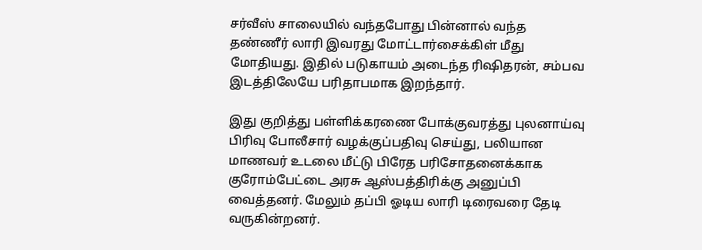சர்வீஸ் சாலையில் வந்தபோது பின்னால் வந்த தண்ணீர் லாரி இவரது மோட்டார்சைக்கிள் மீது மோதியது. இதில் படுகாயம் அடைந்த ரிஷிதரன், சம்பவ இடத்திலேயே பரிதாபமாக இறந்தார்.

இது குறித்து பள்ளிக்கரணை போக்குவரத்து புலனாய்வு பிரிவு போலீசார் வழக்குப்பதிவு செய்து, பலியான மாணவர் உடலை மீட்டு பிரேத பரிசோதனைக்காக குரோம்பேட்டை அரசு ஆஸ்பத்திரிக்கு அனுப்பி வைத்தனர். மேலும் தப்பி ஓடிய லாரி டிரைவரை தேடி வருகின்றனர்.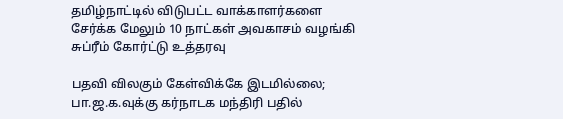தமிழ்நாட்டில் விடுபட்ட வாக்காளர்களை சேர்க்க மேலும் 10 நாட்கள் அவகாசம் வழங்கி சுப்ரீம் கோர்ட்டு உத்தரவு

பதவி விலகும் கேள்விக்கே இடமில்லை; பா.ஜ.க.வுக்கு கர்நாடக மந்திரி பதில்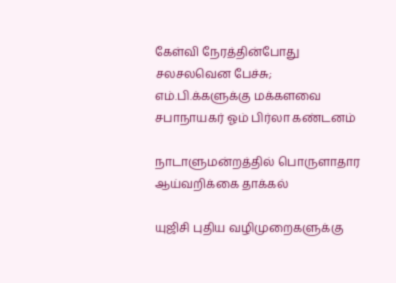கேள்வி நேரத்தின்போது சலசலவென பேச்சு; எம்.பி.க்களுக்கு மக்களவை சபாநாயகர் ஓம் பிர்லா கண்டனம்

நாடாளுமன்றத்தில் பொருளாதார ஆய்வறிக்கை தாக்கல்

யுஜிசி புதிய வழிமுறைகளுக்கு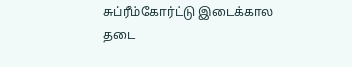சுப்ரீம்கோர்ட்டு இடைக்கால தடை